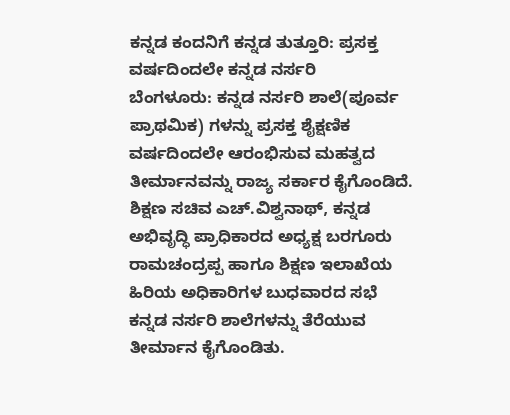ಕನ್ನಡ ಕಂದನಿಗೆ ಕನ್ನಡ ತುತ್ತೂರಿ: ಪ್ರಸಕ್ತ ವರ್ಷದಿಂದಲೇ ಕನ್ನಡ ನರ್ಸರಿ
ಬೆಂಗಳೂರು: ಕನ್ನಡ ನರ್ಸರಿ ಶಾಲೆ(ಪೂರ್ವ ಪ್ರಾಥಮಿಕ) ಗಳನ್ನು ಪ್ರಸಕ್ತ ಶೈಕ್ಷಣಿಕ ವರ್ಷದಿಂದಲೇ ಆರಂಭಿಸುವ ಮಹತ್ವದ ತೀರ್ಮಾನವನ್ನು ರಾಜ್ಯ ಸರ್ಕಾರ ಕೈಗೊಂಡಿದೆ.
ಶಿಕ್ಷಣ ಸಚಿವ ಎಚ್.ವಿಶ್ವನಾಥ್, ಕನ್ನಡ ಅಭಿವೃದ್ಧಿ ಪ್ರಾಧಿಕಾರದ ಅಧ್ಯಕ್ಷ ಬರಗೂರು ರಾಮಚಂದ್ರಪ್ಪ ಹಾಗೂ ಶಿಕ್ಷಣ ಇಲಾಖೆಯ ಹಿರಿಯ ಅಧಿಕಾರಿಗಳ ಬುಧವಾರದ ಸಭೆ ಕನ್ನಡ ನರ್ಸರಿ ಶಾಲೆಗಳನ್ನು ತೆರೆಯುವ ತೀರ್ಮಾನ ಕೈಗೊಂಡಿತು.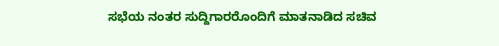ಸಭೆಯ ನಂತರ ಸುದ್ದಿಗಾರರೊಂದಿಗೆ ಮಾತನಾಡಿದ ಸಚಿವ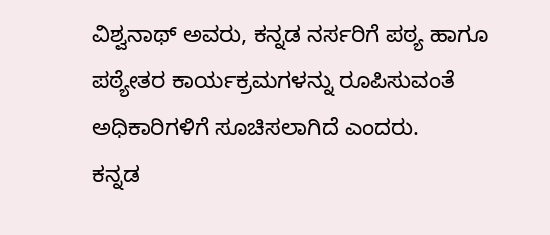ವಿಶ್ವನಾಥ್ ಅವರು, ಕನ್ನಡ ನರ್ಸರಿಗೆ ಪಠ್ಯ ಹಾಗೂ ಪಠ್ಯೇತರ ಕಾರ್ಯಕ್ರಮಗಳನ್ನು ರೂಪಿಸುವಂತೆ ಅಧಿಕಾರಿಗಳಿಗೆ ಸೂಚಿಸಲಾಗಿದೆ ಎಂದರು.
ಕನ್ನಡ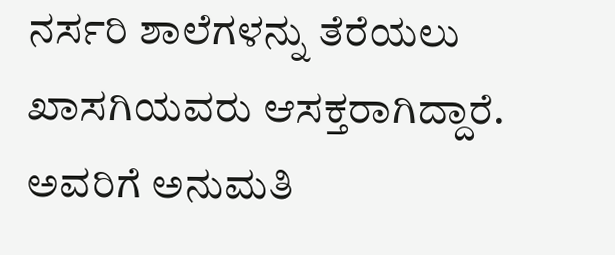ನರ್ಸರಿ ಶಾಲೆಗಳನ್ನು ತೆರೆಯಲು ಖಾಸಗಿಯವರು ಆಸಕ್ತರಾಗಿದ್ದಾರೆ. ಅವರಿಗೆ ಅನುಮತಿ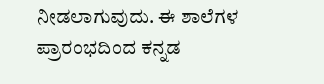ನೀಡಲಾಗುವುದು. ಈ ಶಾಲೆಗಳ ಪ್ರಾರಂಭದಿಂದ ಕನ್ನಡ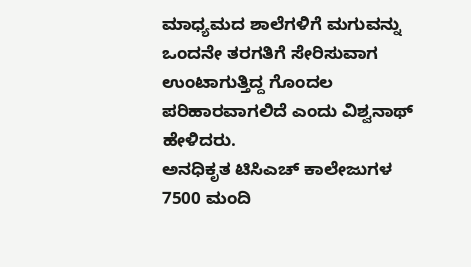ಮಾಧ್ಯಮದ ಶಾಲೆಗಳಿಗೆ ಮಗುವನ್ನು ಒಂದನೇ ತರಗತಿಗೆ ಸೇರಿಸುವಾಗ ಉಂಟಾಗುತ್ತಿದ್ದ ಗೊಂದಲ ಪರಿಹಾರವಾಗಲಿದೆ ಎಂದು ವಿಶ್ವನಾಥ್ ಹೇಳಿದರು.
ಅನಧಿಕೃತ ಟಿಸಿಎಚ್ ಕಾಲೇಜುಗಳ 7500 ಮಂದಿ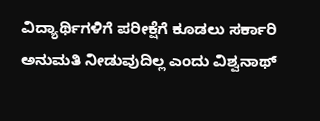ವಿದ್ಯಾರ್ಥಿಗಳಿಗೆ ಪರೀಕ್ಷೆಗೆ ಕೂಡಲು ಸರ್ಕಾರಿ ಅನುಮತಿ ನೀಡುವುದಿಲ್ಲ ಎಂದು ವಿಶ್ವನಾಥ್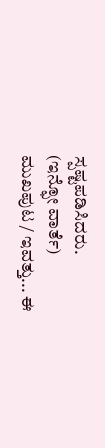ಸ್ಪಷ್ಟಪಡಿಸಿದರು.
(ಇನ್ಫೋ ವಾರ್ತೆ)
ಮುಖಪುಟ / ಇವತ್ತು... ಈ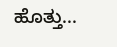ಹೊತ್ತು...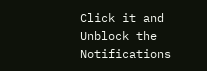Click it and Unblock the Notifications